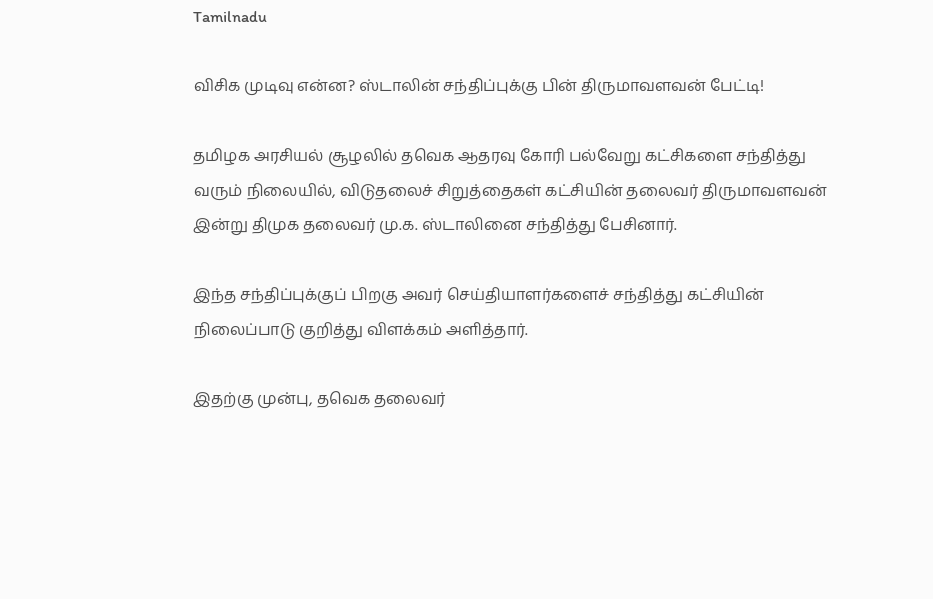Tamilnadu

விசிக முடிவு என்ன? ஸ்டாலின் சந்திப்புக்கு பின் திருமாவளவன் பேட்டி!

தமிழக அரசியல் சூழலில் தவெக ஆதரவு கோரி பல்வேறு கட்சிகளை சந்தித்து வரும் நிலையில், விடுதலைச் சிறுத்தைகள் கட்சியின் தலைவர் திருமாவளவன் இன்று திமுக தலைவர் மு.க. ஸ்டாலினை சந்தித்து பேசினார்.

இந்த சந்திப்புக்குப் பிறகு அவர் செய்தியாளர்களைச் சந்தித்து கட்சியின் நிலைப்பாடு குறித்து விளக்கம் அளித்தார்.

இதற்கு முன்பு, தவெக தலைவர்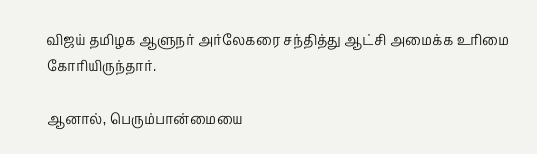விஜய் தமிழக ஆளுநர் அர்லேகரை சந்தித்து ஆட்சி அமைக்க உரிமை கோரியிருந்தார்.

ஆனால், பெரும்பான்மையை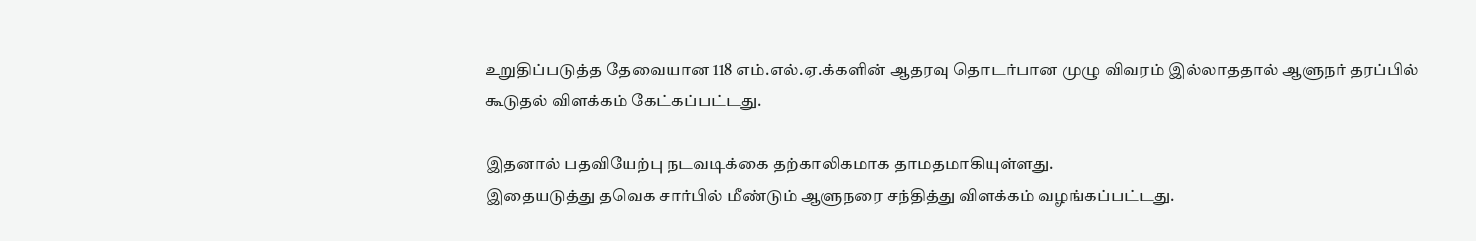உறுதிப்படுத்த தேவையான 118 எம்.எல்.ஏ.க்களின் ஆதரவு தொடர்பான முழு விவரம் இல்லாததால் ஆளுநர் தரப்பில் கூடுதல் விளக்கம் கேட்கப்பட்டது.

இதனால் பதவியேற்பு நடவடிக்கை தற்காலிகமாக தாமதமாகியுள்ளது.
இதையடுத்து தவெக சார்பில் மீண்டும் ஆளுநரை சந்தித்து விளக்கம் வழங்கப்பட்டது.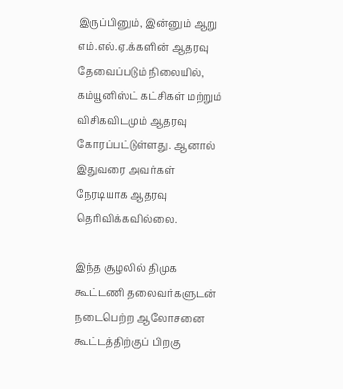இருப்பினும், இன்னும் ஆறு எம்.எல்.ஏ.க்களின் ஆதரவு தேவைப்படும் நிலையில், கம்யூனிஸ்ட் கட்சிகள் மற்றும் விசிகவிடமும் ஆதரவு கோரப்பட்டுள்ளது. ஆனால் இதுவரை அவர்கள் நேரடியாக ஆதரவு தெரிவிக்கவில்லை.

இந்த சூழலில் திமுக கூட்டணி தலைவர்களுடன் நடைபெற்ற ஆலோசனை கூட்டத்திற்குப் பிறகு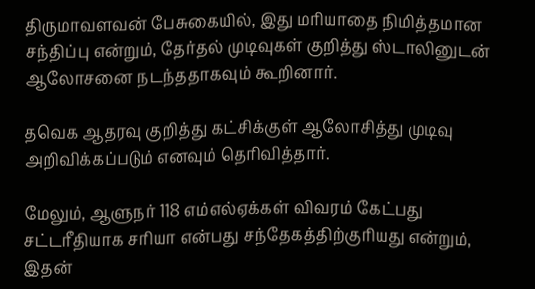திருமாவளவன் பேசுகையில், இது மரியாதை நிமித்தமான சந்திப்பு என்றும், தேர்தல் முடிவுகள் குறித்து ஸ்டாலினுடன் ஆலோசனை நடந்ததாகவும் கூறினார்.

தவெக ஆதரவு குறித்து கட்சிக்குள் ஆலோசித்து முடிவு அறிவிக்கப்படும் எனவும் தெரிவித்தார்.

மேலும், ஆளுநர் 118 எம்எல்ஏக்கள் விவரம் கேட்பது சட்டரீதியாக சரியா என்பது சந்தேகத்திற்குரியது என்றும், இதன்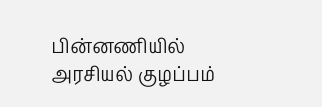பின்னணியில் அரசியல் குழப்பம்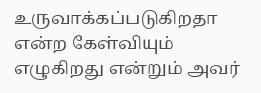உருவாக்கப்படுகிறதா என்ற கேள்வியும் எழுகிறது என்றும் அவர்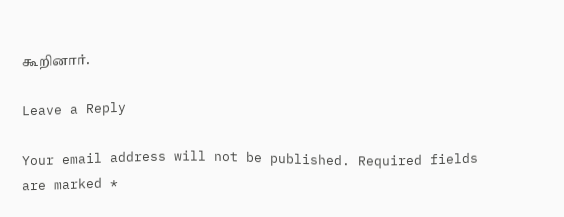கூறினார்.

Leave a Reply

Your email address will not be published. Required fields are marked *